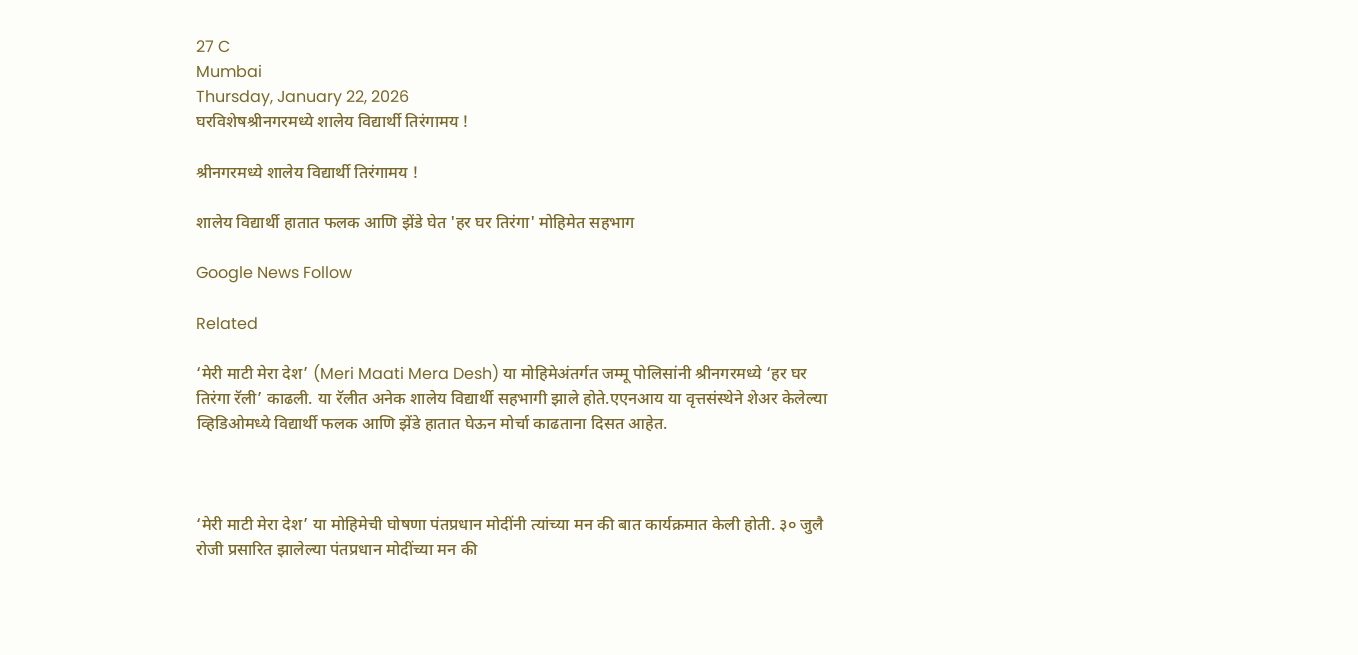27 C
Mumbai
Thursday, January 22, 2026
घरविशेषश्रीनगरमध्ये शालेय विद्यार्थी तिरंगामय !

श्रीनगरमध्ये शालेय विद्यार्थी तिरंगामय !

शालेय विद्यार्थी हातात फलक आणि झेंडे घेत 'हर घर तिरंगा' मोहिमेत सहभाग

Google News Follow

Related

‘मेरी माटी मेरा देश’ (Meri Maati Mera Desh) या मोहिमेअंतर्गत जम्मू पोलिसांनी श्रीनगरमध्ये ‘हर घर तिरंगा रॅली’ काढली. या रॅलीत अनेक शालेय विद्यार्थी सहभागी झाले होते.एएनआय या वृत्तसंस्थेने शेअर केलेल्या व्हिडिओमध्ये विद्यार्थी फलक आणि झेंडे हातात घेऊन मोर्चा काढताना दिसत आहेत.



‘मेरी माटी मेरा देश’ या मोहिमेची घोषणा पंतप्रधान मोदींनी त्यांच्या मन की बात कार्यक्रमात केली होती. ३० जुलै रोजी प्रसारित झालेल्या पंतप्रधान मोदींच्या मन की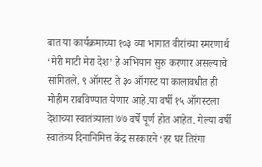बात या कार्यक्रमाच्या १०३ व्या भागात वीरांच्या स्मरणार्थ ‘मेरी माटी मेरा देश’ हे अभियान सुरु करणार असल्याचे सांगितले. ९ ऑगस्ट ते ३० ऑगस्ट या कालावधीत ही मोहीम राबविण्यात येणार आहे.या वर्षी १५ ऑगस्टला देशाच्या स्वातंत्र्याला ७७ वर्षे पूर्ण होत आहेत. गेल्या वर्षी स्वातंत्र्य दिनानिमित्त केंद्र सरकारने ‘हर घर तिरंगा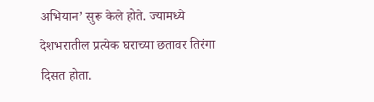अभियान’ सुरू केले होते. ज्यामध्ये देशभरातील प्रत्येक घराच्या छतावर तिरंगा दिसत होता.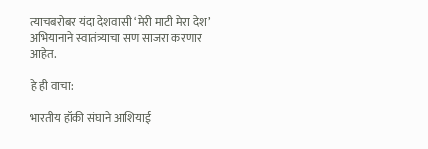त्याचबरोबर यंदा देशवासी ‘मेरी माटी मेरा देश’ अभियानाने स्वातंत्र्याचा सण साजरा करणार आहेत.

हे ही वाचा:

भारतीय हॉकी संघाने आशियाई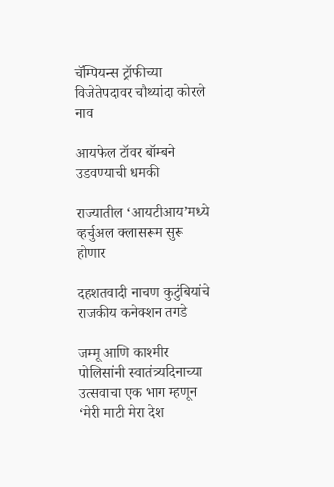चॅम्पियन्स ट्रॉफीच्या विजेतेपदावर चौथ्यांदा कोरले नाव

आयफेल टॉवर बॉम्बने उडवण्याची धमकी

राज्यातील ‘आयटीआय’मध्ये व्हर्चुअल क्लासरूम सुरू होणार

दहशतवादी नाचण कुटुंबियांचे राजकीय कनेक्शन तगडे

जम्मू आणि काश्मीर पोलिसांनी स्वातंत्र्यदिनाच्या उत्सवाचा एक भाग म्हणून ‘मेरी माटी मेरा देश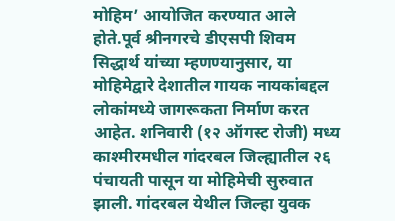मोहिम’ आयोजित करण्यात आले होते.पूर्व श्रीनगरचे डीएसपी शिवम सिद्धार्थ यांच्या म्हणण्यानुसार, या मोहिमेद्वारे देशातील गायक नायकांबद्दल लोकांमध्ये जागरूकता निर्माण करत आहेत. शनिवारी (१२ ऑगस्ट रोजी) मध्य काश्मीरमधील गांदरबल जिल्ह्यातील २६ पंचायती पासून या मोहिमेची सुरुवात झाली. गांदरबल येथील जिल्हा युवक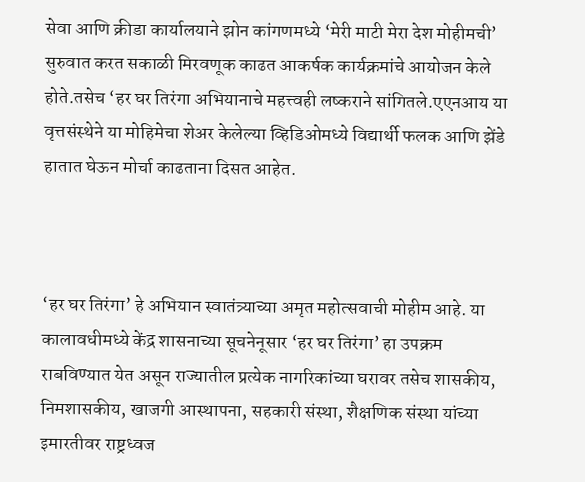सेवा आणि क्रीडा कार्यालयाने झोन कांगणमध्ये ‘मेरी माटी मेरा देश मोहीमची’ सुरुवात करत सकाळी मिरवणूक काढत आकर्षक कार्यक्रमांचे आयोजन केले होते.तसेच ‘हर घर तिरंगा अभियानाचे महत्त्वही लष्कराने सांगितले.एएनआय या वृत्तसंस्थेने या मोहिमेचा शेअर केलेल्या व्हिडिओमध्ये विद्यार्थी फलक आणि झेंडे हातात घेऊन मोर्चा काढताना दिसत आहेत.



‘हर घर तिरंगा’ हे अभियान स्वातंत्र्याच्या अमृत महोत्सवाची मोहीम आहे. या कालावधीमध्ये केंद्र शासनाच्या सूचनेनूसार ‘हर घर तिरंगा’ हा उपक्रम राबविण्यात येत असून राज्यातील प्रत्येक नागरिकांच्या घरावर तसेच शासकीय, निमशासकीय, खाजगी आस्थापना, सहकारी संस्था, शैक्षणिक संस्था यांच्या इमारतीवर राष्ट्रध्वज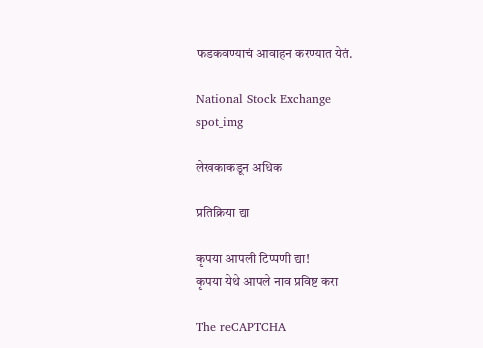फडकवण्याचं आवाहन करण्यात येतं.

National Stock Exchange
spot_img

लेखकाकडून अधिक

प्रतिक्रिया द्या

कृपया आपली टिप्पणी द्या!
कृपया येथे आपले नाव प्रविष्ट करा

The reCAPTCHA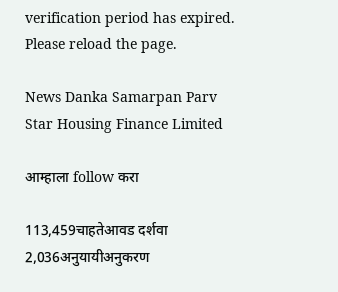verification period has expired. Please reload the page.

News Danka Samarpan Parv
Star Housing Finance Limited

आम्हाला follow करा

113,459चाहतेआवड दर्शवा
2,036अनुयायीअनुकरण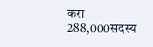करा
288,000सदस्य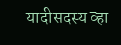यादीसदस्य व्हा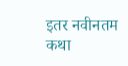इतर नवीनतम कथा